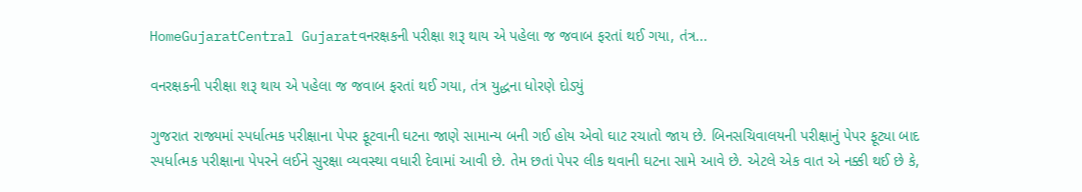HomeGujaratCentral Gujaratવનરક્ષકની પરીક્ષા શરૂ થાય એ પહેલા જ જવાબ ફરતાં થઈ ગયા, તંત્ર...

વનરક્ષકની પરીક્ષા શરૂ થાય એ પહેલા જ જવાબ ફરતાં થઈ ગયા, તંત્ર યુદ્ધના ધોરણે દોડ્યું

ગુજરાત રાજ્યમાં સ્પર્ધાત્મક પરીક્ષાના પેપર ફૂટવાની ઘટના જાણે સામાન્ય બની ગઈ હોય એવો ઘાટ રચાતો જાય છે. બિનસચિવાલયની પરીક્ષાનું પેપર ફૂટ્યા બાદ સ્પર્ધાત્મક પરીક્ષાના પેપરને લઈને સુરક્ષા વ્યવસ્થા વધારી દેવામાં આવી છે. તેમ છતાં પેપર લીક થવાની ઘટના સામે આવે છે. એટલે એક વાત એ નક્કી થઈ છે કે,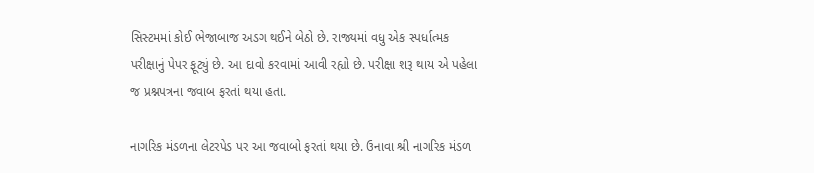સિસ્ટમમાં કોઈ ભેજાબાજ અડગ થઈને બેઠો છે. રાજ્યમાં વધુ એક સ્પર્ધાત્મક પરીક્ષાનું પેપર ફૂટ્યું છે. આ દાવો કરવામાં આવી રહ્યો છે. પરીક્ષા શરૂ થાય એ પહેલા જ પ્રશ્નપત્રના જવાબ ફરતાં થયા હતા.

નાગરિક મંડળના લેટરપેડ પર આ જવાબો ફરતાં થયા છે. ઉનાવા શ્રી નાગરિક મંડળ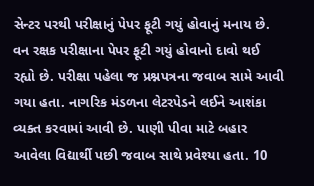સેન્ટર પરથી પરીક્ષાનું પેપર ફૂટી ગયું હોવાનું મનાય છે. વન રક્ષક પરીક્ષાના પેપર ફૂટી ગયું હોવાનો દાવો થઈ રહ્યો છે. પરીક્ષા પહેલા જ પ્રશ્નપત્રના જવાબ સામે આવી ગયા હતા. નાગરિક મંડળના લેટરપેડને લઈને આશંકા વ્યક્ત કરવામાં આવી છે. પાણી પીવા માટે બહાર આવેલા વિદ્યાર્થી પછી જવાબ સાથે પ્રવેશ્યા હતા. 10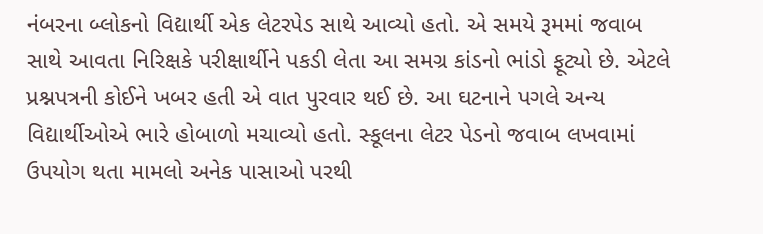નંબરના બ્લોકનો વિદ્યાર્થી એક લેટરપેડ સાથે આવ્યો હતો. એ સમયે રૂમમાં જવાબ સાથે આવતા નિરિક્ષકે પરીક્ષાર્થીને પકડી લેતા આ સમગ્ર કાંડનો ભાંડો ફૂટ્યો છે. એટલે પ્રશ્નપત્રની કોઈને ખબર હતી એ વાત પુરવાર થઈ છે. આ ઘટનાને પગલે અન્ય વિદ્યાર્થીઓએ ભારે હોબાળો મચાવ્યો હતો. સ્કૂલના લેટર પેડનો જવાબ લખવામાં ઉપયોગ થતા મામલો અનેક પાસાઓ પરથી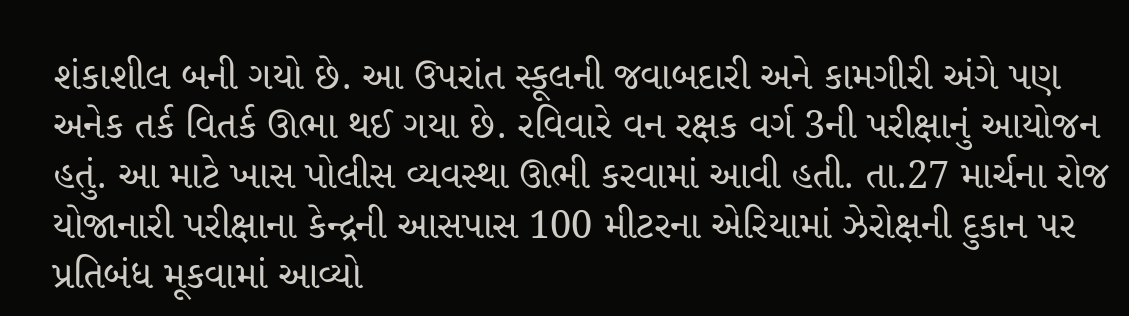શંકાશીલ બની ગયો છે. આ ઉપરાંત સ્કૂલની જવાબદારી અને કામગીરી અંગે પણ અનેક તર્ક વિતર્ક ઊભા થઈ ગયા છે. રવિવારે વન રક્ષક વર્ગ 3ની પરીક્ષાનું આયોજન હતું. આ માટે ખાસ પોલીસ વ્યવસ્થા ઊભી કરવામાં આવી હતી. તા.27 માર્ચના રોજ યોજાનારી પરીક્ષાના કેન્દ્રની આસપાસ 100 મીટરના એરિયામાં ઝેરોક્ષની દુકાન પર પ્રતિબંધ મૂકવામાં આવ્યો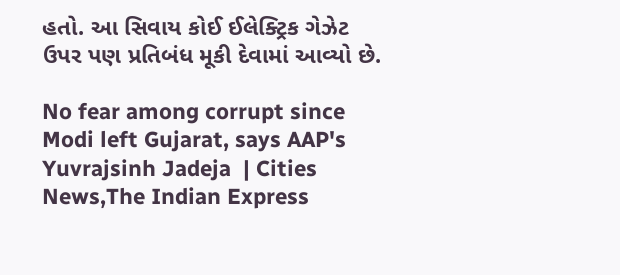હતો. આ સિવાય કોઈ ઈલેક્ટ્રિક ગેઝેટ ઉપર પણ પ્રતિબંધ મૂકી દેવામાં આવ્યો છે.

No fear among corrupt since Modi left Gujarat, says AAP's Yuvrajsinh Jadeja  | Cities News,The Indian Express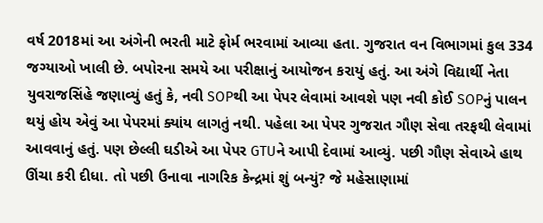વર્ષ 2018માં આ અંગેની ભરતી માટે ફોર્મ ભરવામાં આવ્યા હતા. ગુજરાત વન વિભાગમાં કુલ 334 જગ્યાઓ ખાલી છે. બપોરના સમયે આ પરીક્ષાનું આયોજન કરાયું હતું. આ અંગે વિદ્યાર્થી નેતા યુવરાજસિંહે જણાવ્યું હતું કે, નવી SOPથી આ પેપર લેવામાં આવશે પણ નવી કોઈ SOPનું પાલન થયું હોય એવું આ પેપરમાં ક્યાંય લાગતું નથી. પહેલા આ પેપર ગુજરાત ગૌણ સેવા તરફથી લેવામાં આવવાનું હતું. પણ છેલ્લી ઘડીએ આ પેપર GTUને આપી દેવામાં આવ્યું. પછી ગૌણ સેવાએ હાથ ઊંચા કરી દીધા. તો પછી ઉનાવા નાગરિક કેન્દ્રમાં શું બન્યું? જે મહેસાણામાં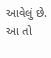આવેલું છે. આ તો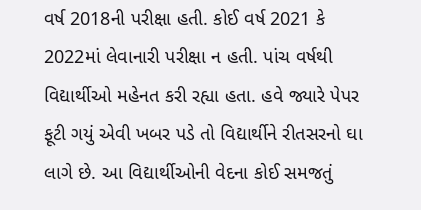વર્ષ 2018ની પરીક્ષા હતી. કોઈ વર્ષ 2021 કે 2022માં લેવાનારી પરીક્ષા ન હતી. પાંચ વર્ષથી વિદ્યાર્થીઓ મહેનત કરી રહ્યા હતા. હવે જ્યારે પેપર ફૂટી ગયું એવી ખબર પડે તો વિદ્યાર્થીને રીતસરનો ઘા લાગે છે. આ વિદ્યાર્થીઓની વેદના કોઈ સમજતું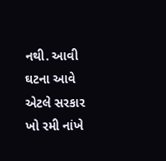નથી. આવી ઘટના આવે એટલે સરકાર ખો રમી નાંખે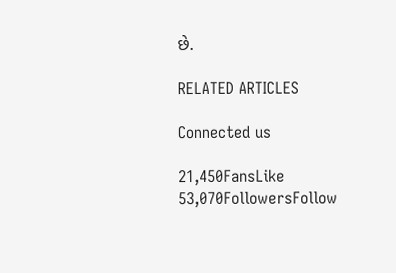છે.

RELATED ARTICLES

Connected us

21,450FansLike
53,070FollowersFollow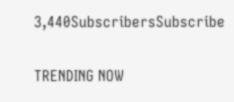3,440SubscribersSubscribe

TRENDING NOW